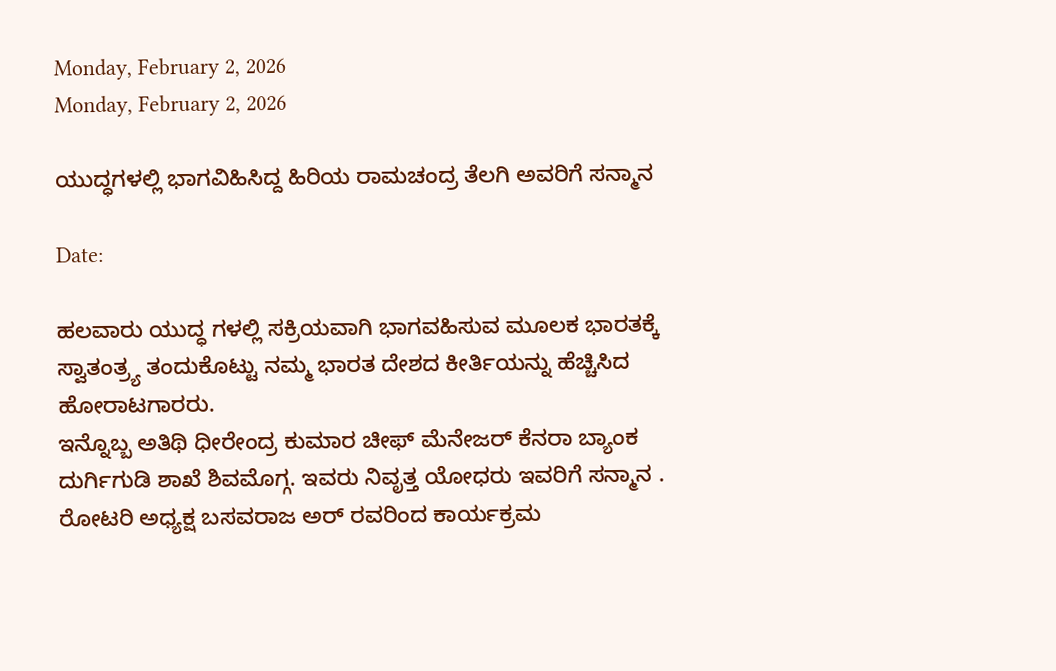Monday, February 2, 2026
Monday, February 2, 2026

ಯುದ್ಧಗಳಲ್ಲಿ ಭಾಗವಿಹಿಸಿದ್ದ ಹಿರಿಯ ರಾಮಚಂದ್ರ ತೆಲಗಿ ಅವರಿಗೆ ಸನ್ಮಾನ

Date:

ಹಲವಾರು ಯುದ್ಧ ಗಳಲ್ಲಿ ಸಕ್ರಿಯವಾಗಿ ಭಾಗವಹಿಸುವ ಮೂಲಕ ಭಾರತಕ್ಕೆ ಸ್ವಾತಂತ್ರ್ಯ ತಂದುಕೊಟ್ಟು ನಮ್ಮ ಭಾರತ ದೇಶದ ಕೀರ್ತಿಯನ್ನು ಹೆಚ್ಚಿಸಿದ ಹೋರಾಟಗಾರರು.
ಇನ್ನೊಬ್ಬ ಅತಿಥಿ ಧೀರೇಂದ್ರ ಕುಮಾರ ಚೀಫ್ ಮೆನೇಜರ್ ಕೆನರಾ ಬ್ಯಾಂಕ ದುರ್ಗಿಗುಡಿ ಶಾಖೆ ಶಿವಮೊಗ್ಗ. ಇವರು ನಿವೃತ್ತ ಯೋಧರು ಇವರಿಗೆ ಸನ್ಮಾನ . ರೋಟರಿ ಅಧ್ಯಕ್ಷ ಬಸವರಾಜ ಅರ್ ರವರಿಂದ ಕಾರ್ಯಕ್ರಮ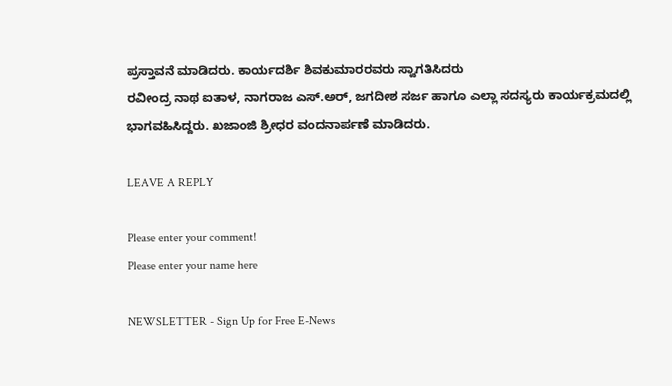ಪ್ರಸ್ತಾವನೆ ಮಾಡಿದರು. ಕಾರ್ಯದರ್ಶಿ ಶಿವಕುಮಾರರವರು ಸ್ವಾಗತಿಸಿದರು
ರವೀಂದ್ರ ನಾಥ ಐತಾಳ, ನಾಗರಾಜ ಎಸ್.ಅರ್, ಜಗದೀಶ ಸರ್ಜ ಹಾಗೂ ಎಲ್ಲಾ ಸದಸ್ಯರು ಕಾರ್ಯಕ್ರಮದಲ್ಲಿ ಭಾಗವಹಿಸಿದ್ದರು. ಖಜಾಂಜಿ ಶ್ರೀಧರ ವಂದನಾರ್ಪಣೆ ಮಾಡಿದರು.

LEAVE A REPLY

Please enter your comment!
Please enter your name here

NEWSLETTER - Sign Up for Free E-News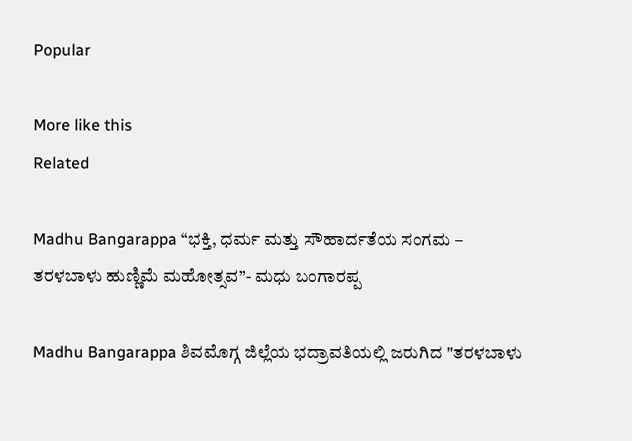Popular

More like this
Related

Madhu Bangarappa “ಭಕ್ತಿ, ಧರ್ಮ ಮತ್ತು ಸೌಹಾರ್ದತೆಯ ಸಂಗಮ – ತರಳಬಾಳು ಹುಣ್ಣಿಮೆ ಮಹೋತ್ಸವ”- ಮಧು ಬಂಗಾರಪ್ಪ

Madhu Bangarappa ಶಿವಮೊಗ್ಗ ಜಿಲ್ಲೆಯ ಭದ್ರಾವತಿಯಲ್ಲಿ ಜರುಗಿದ "ತರಳಬಾಳು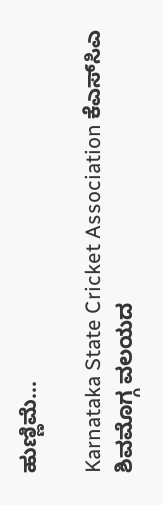ಹುಣ್ಣಿಮೆ...

Karnataka State Cricket Association ಕೆಎಸ್‌ಸಿಎ ಶಿವಮೊಗ್ಗ ವಲಯದ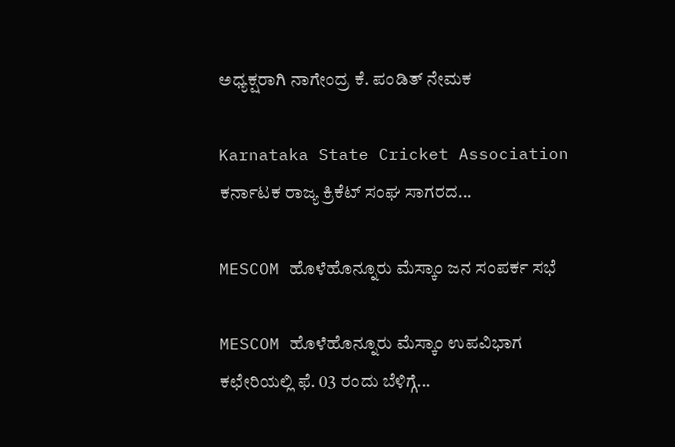ಅಧ್ಯಕ್ಷರಾಗಿ ನಾಗೇಂದ್ರ ಕೆ. ಪಂಡಿತ್ ನೇಮಕ

Karnataka State Cricket Association ಕರ್ನಾಟಕ ರಾಜ್ಯ ಕ್ರಿಕೆಟ್ ಸಂಘ ಸಾಗರದ...

MESCOM ಹೊಳೆಹೊನ್ನೂರು ಮೆಸ್ಕಾಂ ಜನ ಸಂಪರ್ಕ ಸಭೆ

MESCOM ಹೊಳೆಹೊನ್ನೂರು ಮೆಸ್ಕಾಂ ಉಪವಿಭಾಗ ಕಛೇರಿಯಲ್ಲಿ ಫೆ. 03 ರಂದು ಬೆಳಿಗ್ಗೆ...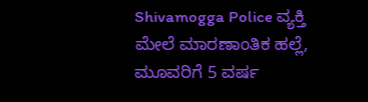Shivamogga Police ವ್ಯಕ್ತಿ ಮೇಲೆ ಮಾರಣಾಂತಿಕ ಹಲ್ಲೆ, ಮೂವರಿಗೆ 5 ವರ್ಷ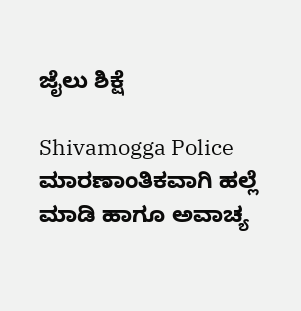ಜೈಲು ಶಿಕ್ಷೆ

Shivamogga Police ಮಾರಣಾಂತಿಕವಾಗಿ ಹಲ್ಲೆ ಮಾಡಿ ಹಾಗೂ ಅವಾಚ್ಯ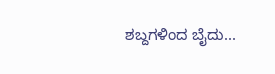ಶಬ್ದಗಳಿಂದ ಬೈದು...